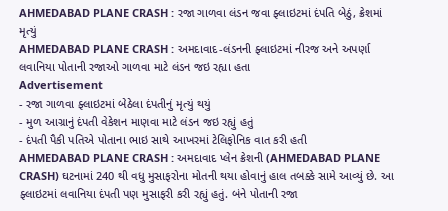AHMEDABAD PLANE CRASH : રજા ગાળવા લંડન જવા ફ્લાઇટમાં દંપતિ બેઠું, ક્રેશમાં મૃત્યું
AHMEDABAD PLANE CRASH : અમદાવાદ-લંડનની ફ્લાઇટમાં નીરજ અને અપર્ણા લવાનિયા પોતાની રજાઓ ગાળવા માટે લંડન જઇ રહ્યા હતા
Advertisement
- રજા ગાળવા ફ્લાઇટમાં બેઠેલા દંપતીનું મૃત્યું થયું
- મુળ આગ્રાનું દંપતી વેકેશન માણવા માટે લંડન જઇ રહ્યું હતું
- દંપતી પૈકી પતિએ પોતાના ભાઇ સાથે આખરમાં ટેલિફોનિક વાત કરી હતી
AHMEDABAD PLANE CRASH : અમદાવાદ પ્લેન ક્રેશની (AHMEDABAD PLANE CRASH) ઘટનામાં 240 થી વધુ મુસાફરોના મોતની થયા હોવાનું હાલ તબક્કે સામે આવ્યું છે. આ ફ્લાઇટમાં લવાનિયા દંપતી પણ મુસાફરી કરી રહ્યું હતું. બંને પોતાની રજા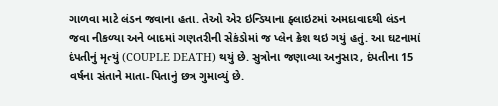ગાળવા માટે લંડન જવાના હતા. તેઓ એર ઇન્ડિયાના ફ્લાઇટમાં અમદાવાદથી લંડન જવા નીકળ્યા અને બાદમાં ગણતરીની સેકંડોમાં જ પ્લેન ક્રેશ થઇ ગયું હતું. આ ઘટનામાં દંપતીનું મૃત્યું (COUPLE DEATH) થયું છે. સુત્રોના જણાવ્યા અનુસાર, દંપતીના 15 વર્ષના સંતાને માતા-પિતાનું છત્ર ગુમાવ્યું છે.